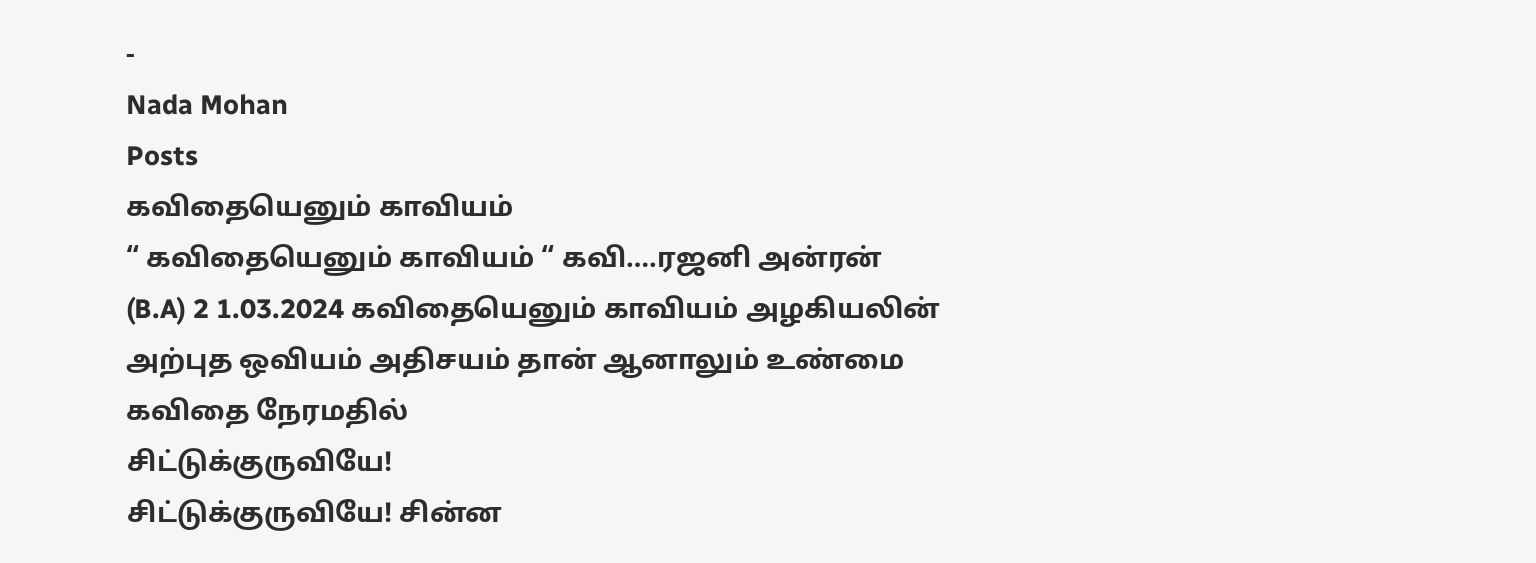-
Nada Mohan
Posts
கவிதையெனும் காவியம்
“ கவிதையெனும் காவியம் “ கவி….ரஜனி அன்ரன் (B.A) 2 1.03.2024 கவிதையெனும் காவியம் அழகியலின் அற்புத ஒவியம் அதிசயம் தான் ஆனாலும் உண்மை கவிதை நேரமதில்
சிட்டுக்குருவியே!
சிட்டுக்குருவியே! சின்ன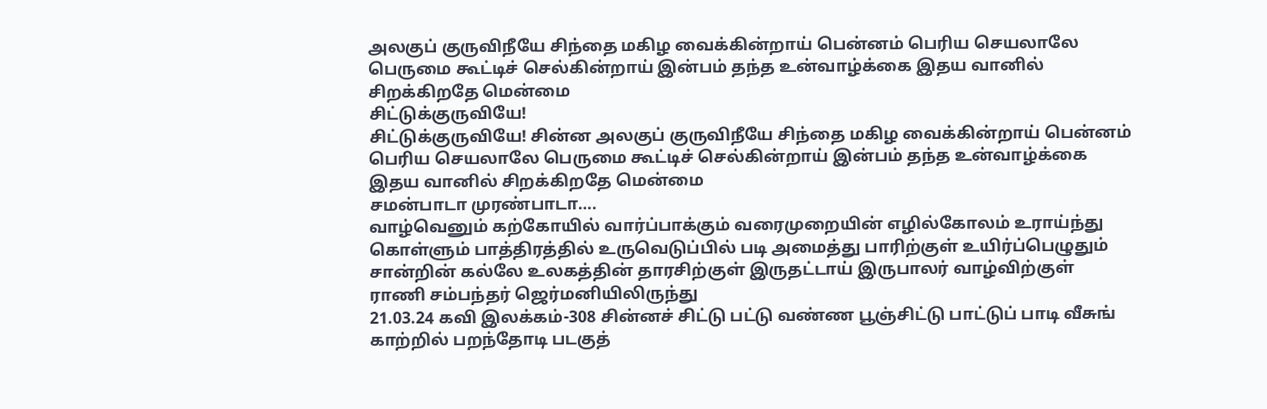அலகுப் குருவிநீயே சிந்தை மகிழ வைக்கின்றாய் பென்னம் பெரிய செயலாலே பெருமை கூட்டிச் செல்கின்றாய் இன்பம் தந்த உன்வாழ்க்கை இதய வானில் சிறக்கிறதே மென்மை
சிட்டுக்குருவியே!
சிட்டுக்குருவியே! சின்ன அலகுப் குருவிநீயே சிந்தை மகிழ வைக்கின்றாய் பென்னம் பெரிய செயலாலே பெருமை கூட்டிச் செல்கின்றாய் இன்பம் தந்த உன்வாழ்க்கை இதய வானில் சிறக்கிறதே மென்மை
சமன்பாடா முரண்பாடா….
வாழ்வெனும் கற்கோயில் வார்ப்பாக்கும் வரைமுறையின் எழில்கோலம் உராய்ந்து கொள்ளும் பாத்திரத்தில் உருவெடுப்பில் படி அமைத்து பாரிற்குள் உயிர்ப்பெழுதும் சான்றின் கல்லே உலகத்தின் தாரசிற்குள் இருதட்டாய் இருபாலர் வாழ்விற்குள்
ராணி சம்பந்தர் ஜெர்மனியிலிருந்து
21.03.24 கவி இலக்கம்-308 சின்னச் சிட்டு பட்டு வண்ண பூஞ்சிட்டு பாட்டுப் பாடி வீசுங் காற்றில் பறந்தோடி படகுத்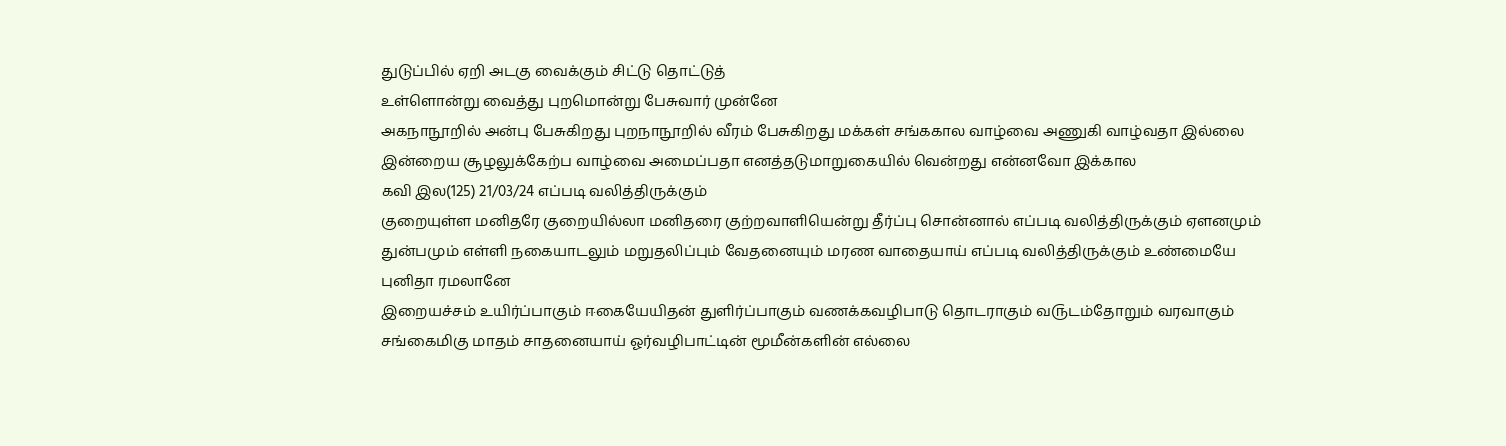துடுப்பில் ஏறி அடகு வைக்கும் சிட்டு தொட்டுத்
உள்ளொன்று வைத்து புறமொன்று பேசுவார் முன்னே
அகநாநூறில் அன்பு பேசுகிறது புறநாநூறில் வீரம் பேசுகிறது மக்கள் சங்ககால வாழ்வை அணுகி வாழ்வதா இல்லை இன்றைய சூழலுக்கேற்ப வாழ்வை அமைப்பதா எனத்தடுமாறுகையில் வென்றது என்னவோ இக்கால
கவி இல(125) 21/03/24 எப்படி வலித்திருக்கும்
குறையுள்ள மனிதரே குறையில்லா மனிதரை குற்றவாளியென்று தீர்ப்பு சொன்னால் எப்படி வலித்திருக்கும் ஏளனமும் துன்பமும் எள்ளி நகையாடலும் மறுதலிப்பும் வேதனையும் மரண வாதையாய் எப்படி வலித்திருக்கும் உண்மையே
புனிதா ரமலானே
இறையச்சம் ௨யிர்ப்பாகும் ஈகையேயிதன் துளிர்ப்பாகும் வணக்கவழிபாடு தொடராகும் வ௫டம்தோறும் வரவாகும் சங்கைமிகு மாதம் சாதனையாய் ஓர்வழிபாட்டின் மூமீன்களின் எல்லை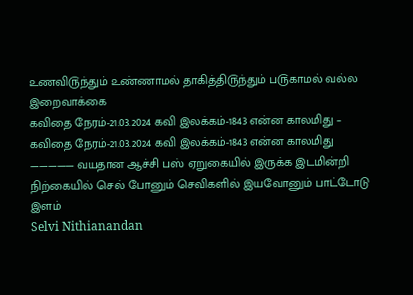௨ணவி௫ந்தும் ௨ண்ணாமல் தாகித்தி௫ந்தும் ப௫காமல் வல்ல இறைவாக்கை
கவிதை நேரம்-21.03.2024 கவி இலக்கம்-1843 என்ன காலமிது –
கவிதை நேரம்-21.03.2024 கவி இலக்கம்-1843 என்ன காலமிது ————— வயதான ஆச்சி பஸ் ஏறுகையில் இருக்க இடமின்றி நிற்கையில் செல் போனும் செவிகளில் இயவோனும் பாட்டோடு இளம்
Selvi Nithianandan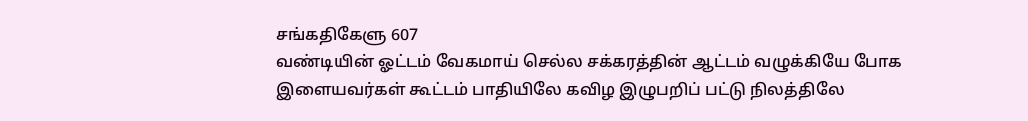சங்கதிகேளு 607
வண்டியின் ஓட்டம் வேகமாய் செல்ல சக்கரத்தின் ஆட்டம் வழுக்கியே போக இளையவர்கள் கூட்டம் பாதியிலே கவிழ இழுபறிப் பட்டு நிலத்திலே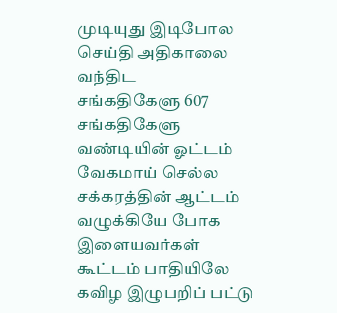முடியுது இடிபோல செய்தி அதிகாலை வந்திட
சங்கதிகேளு 607
சங்கதிகேளு வண்டியின் ஓட்டம் வேகமாய் செல்ல சக்கரத்தின் ஆட்டம் வழுக்கியே போக இளையவர்கள் கூட்டம் பாதியிலே கவிழ இழுபறிப் பட்டு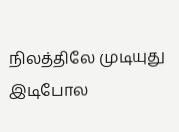நிலத்திலே முடியுது இடிபோல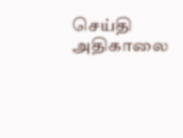செய்தி அதிகாலை